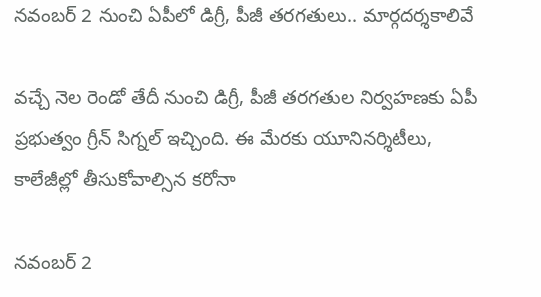నవంబర్ 2 నుంచి ఏపీలో డిగ్రీ, పీజీ తరగతులు.. మార్గదర్శకాలివే

వచ్చే నెల రెండో తేదీ నుంచి డిగ్రీ, పీజీ తరగతుల నిర్వహణకు ఏపీ ప్రభుత్వం గ్రీన్ సిగ్నల్ ఇచ్చింది. ఈ మేరకు యూనినర్శిటీలు, కాలేజీల్లో తీసుకోవాల్సిన కరోనా

నవంబర్ 2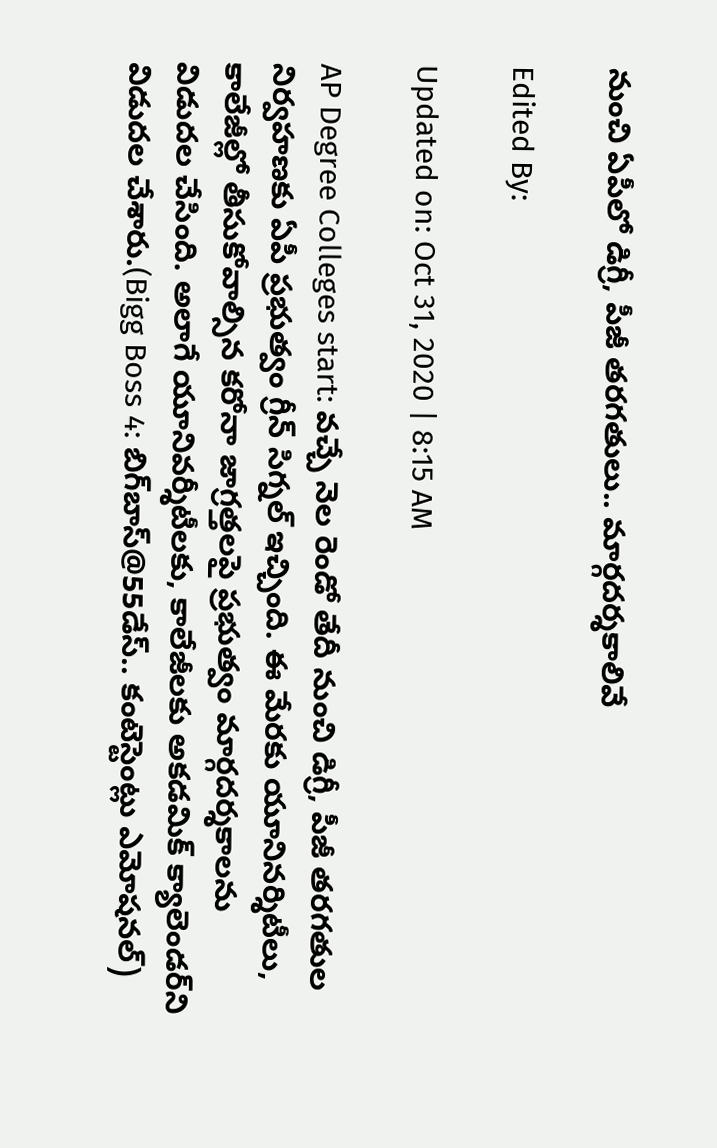నుంచి ఏపీలో డిగ్రీ, పీజీ తరగతులు.. మార్గదర్శకాలివే

Edited By:

Updated on: Oct 31, 2020 | 8:15 AM

AP Degree Colleges start: వచ్చే నెల రెండో తేదీ నుంచి డిగ్రీ, పీజీ తరగతుల నిర్వహణకు ఏపీ ప్రభుత్వం గ్రీన్ సిగ్నల్ ఇచ్చింది. ఈ మేరకు యూనినర్శిటీలు, కాలేజీల్లో తీసుకోవాల్సిన కరోనా జాగ్రత్తలపై ప్రభుత్వం మార్గదర్శకాలను విడుదల చేసింది. అలాగే యూనివర్శీటీలకు, కాలేజీలకు అకడమిక్ క్యాలెండర్‌ని విడుదల చేశారు.(Bigg Boss 4: బిగ్‌బాస్@55డేస్‌.. కంటెస్టెంట్లు ఎమోషనల్‌)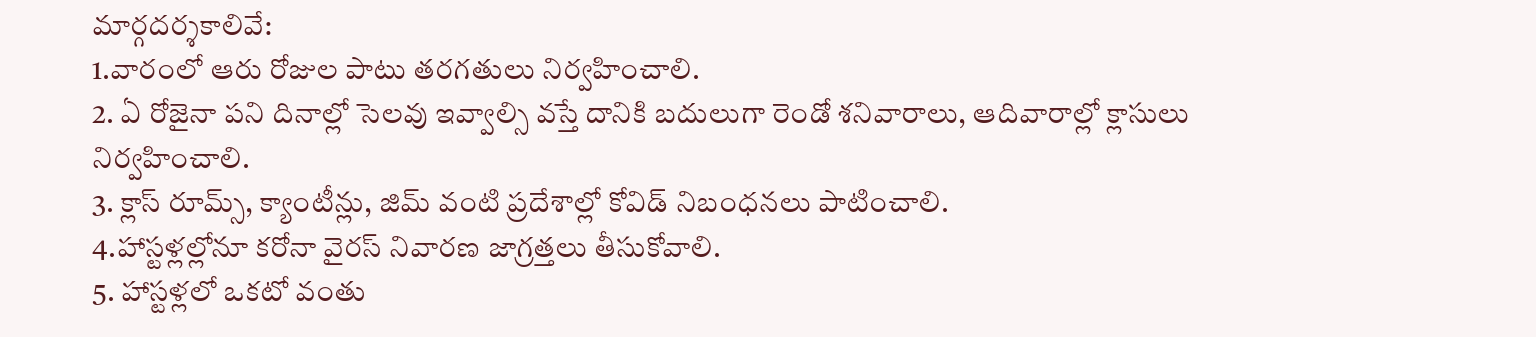మార్గదర్శకాలివే:
1.వారంలో ఆరు రోజుల పాటు తరగతులు నిర్వహించాలి.
2. ఏ రోజైనా పని దినాల్లో సెలవు ఇవ్వాల్సి వస్తే దానికి బదులుగా రెండో శనివారాలు, ఆదివారాల్లో క్లాసులు నిర్వహించాలి.
3. క్లాస్ రూమ్స్, క్యాంటీన్లు, జిమ్ వంటి ప్రదేశాల్లో కోవిడ్ నిబంధనలు పాటించాలి.
4.హాస్టళ్లల్లోనూ కరోనా వైరస్ నివారణ జాగ్రత్తలు తీసుకోవాలి.
5. హాస్టళ్లలో ఒకటో వంతు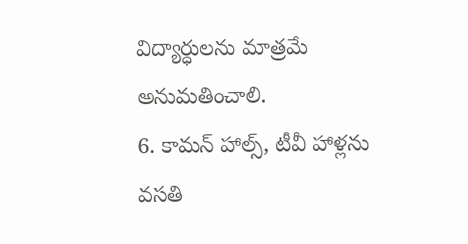విద్యార్ధులను మాత్రమే అనుమతించాలి.
6. కామన్ హాల్స్, టీవీ హాళ్లను వసతి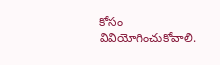కోసం వివియోగించుకోవాలి.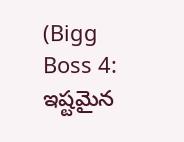(Bigg Boss 4: ఇష్టమైన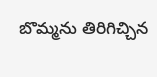బొమ్మను తిరిగిచ్చిన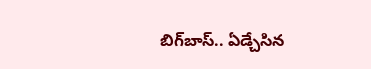బిగ్‌బాస్‌.. ఏడ్చేసిన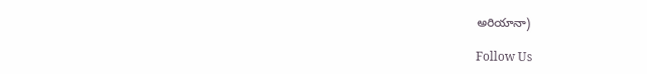అరియానా)

Follow Us